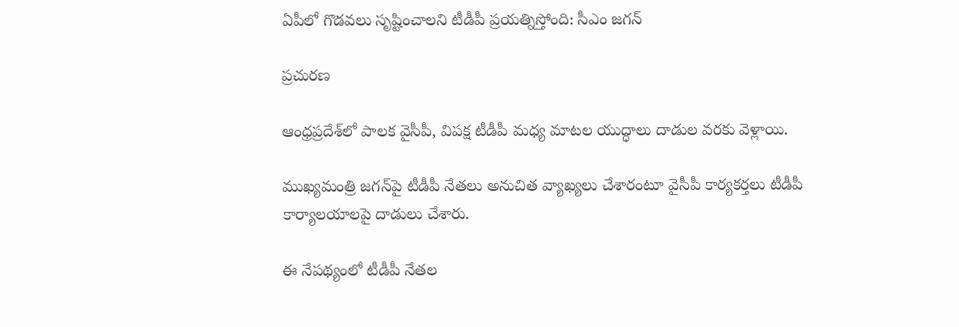ఏపీలో గొడవలు సృష్టించాలని టీడీపీ ప్రయత్నిస్తోంది: సీఎం జగన్

ప్రచురణ

ఆంధ్రప్రదేశ్‌లో పాలక వైసీపీ, విపక్ష టీడీపీ మధ్య మాటల యుద్ధాలు దాడుల వరకు వెళ్లాయి.

ముఖ్యమంత్రి జగన్‌పై టీడీపీ నేతలు అనుచిత వ్యాఖ్యలు చేశారంటూ వైసీపీ కార్యకర్తలు టీడీపీ కార్యాలయాలపై దాడులు చేశారు.

ఈ నేపథ్యంలో టీడీపీ నేతల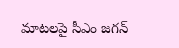మాటలపై సీఎం జగన్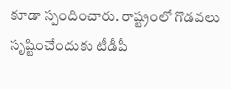కూడా స్పందించారు. రాష్ట్రంలో గొడవలు సృష్టించేందుకు టీడీపీ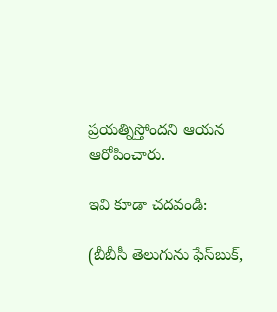ప్రయత్నిస్తోందని ఆయన ఆరోపించారు.

ఇవి కూడా చదవండి:

(బీబీసీ తెలుగును ఫేస్‌బుక్,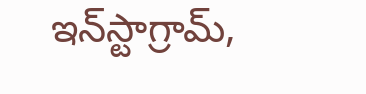ఇన్‌స్టాగ్రామ్‌,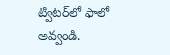ట్విటర్‌లో ఫాలో అవ్వండి.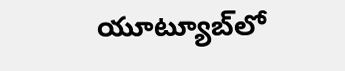యూట్యూబ్‌లో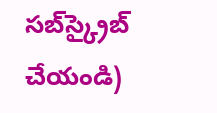సబ్‌స్క్రైబ్ చేయండి)